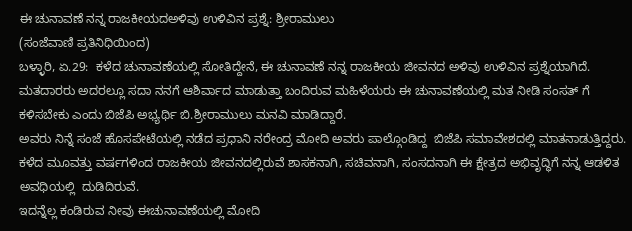ಈ ಚುನಾವಣೆ ನನ್ನ ರಾಜಕೀಯದಅಳಿವು ಉಳಿವಿನ ಪ್ರಶ್ನೆ: ಶ್ರೀರಾಮುಲು
(ಸಂಜೆವಾಣಿ ಪ್ರತಿನಿಧಿಯಿಂದ)
ಬಳ್ಳಾರಿ, ಏ.29:  ಕಳೆದ ಚುನಾವಣೆಯಲ್ಲಿ ಸೋತಿದ್ದೇನೆ, ಈ ಚುನಾವಣೆ ನನ್ನ ರಾಜಕೀಯ ಜೀವನದ ಅಳಿವು ಉಳಿವಿನ ಪ್ರಶ್ನೆಯಾಗಿದೆ. ಮತದಾರರು ಅದರಲ್ಲೂ ಸದಾ ನನಗೆ ಆಶಿರ್ವಾದ ಮಾಡುತ್ತಾ ಬಂದಿರುವ ಮಹಿಳೆಯರು ಈ ಚುನಾವಣೆಯಲ್ಲಿ ಮತ ನೀಡಿ ಸಂಸತ್ ಗೆ ಕಳಿಸಬೇಕು ಎಂದು ಬಿಜೆಪಿ ಅಭ್ಯರ್ಥಿ ಬಿ.ಶ್ರೀರಾಮುಲು ಮನವಿ ಮಾಡಿದ್ದಾರೆ.
ಅವರು ನಿನ್ನೆ ಸಂಜೆ ಹೊಸಪೇಟೆಯಲ್ಲಿ ನಡೆದ ಪ್ರಧಾನಿ ನರೇಂದ್ರ ಮೋದಿ ಅವರು ಪಾಲ್ಗೊಂಡಿದ್ದ  ಬಿಜೆಪಿ ಸಮಾವೇಶದಲ್ಲಿ ಮಾತನಾಡುತ್ತಿದ್ದರು.
ಕಳೆದ ಮೂವತ್ತು ವರ್ಷಗಳಿಂದ ರಾಜಕೀಯ ಜೀವನದಲ್ಲಿರುವೆ ಶಾಸಕನಾಗಿ, ಸಚಿವನಾಗಿ, ಸಂಸದನಾಗಿ ಈ ಕ್ಷೇತ್ರದ ಅಭಿವೃದ್ಧಿಗೆ ನನ್ನ ಆಡಳಿತ ಅವಧಿಯಲ್ಲಿ  ದುಡಿದಿರುವೆ.
ಇದನ್ನೆಲ್ಲ ಕಂಡಿರುವ ನೀವು ಈಚುನಾವಣೆಯಲ್ಲಿ ಮೋದಿ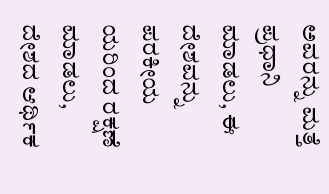ಅವರನ್ನು ಮತ್ತೆ ಪ್ರಧಾನಿ ಮಾಡಲು, ಈ ದೇಶವನ್ನು ಪರಕೀಯ ಯರಿಂದ ರಕ್ಷಣೆ ಮಾಡಲು, ದೇಶದ ಆರ್ಥಿಕ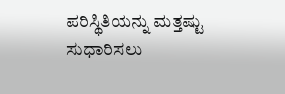ಪರಿಸ್ಥಿತಿಯನ್ನು ಮತ್ತಷ್ಟು ಸುಧಾರಿಸಲು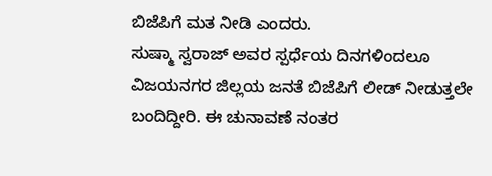ಬಿಜೆಪಿಗೆ ಮತ ನೀಡಿ ಎಂದರು.
ಸುಷ್ಮಾ ಸ್ವರಾಜ್ ಅವರ ಸ್ಪರ್ಧೆಯ ದಿನಗಳಿಂದಲೂ ವಿಜಯನಗರ ಜಿಲ್ಲಯ ಜನತೆ ಬಿಜೆಪಿಗೆ ಲೀಡ್ ನೀಡುತ್ತಲೇ ಬಂದಿದ್ದೀರಿ. ಈ ಚುನಾವಣೆ ನಂತರ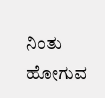ನಿಂತು ಹೋಗುವ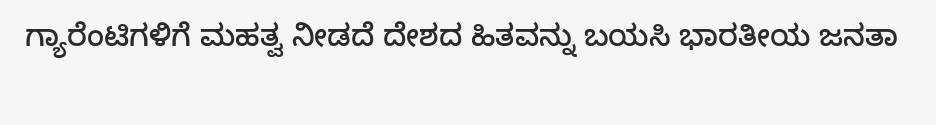ಗ್ಯಾರೆಂಟಿಗಳಿಗೆ ಮಹತ್ವ ನೀಡದೆ ದೇಶದ ಹಿತವನ್ನು ಬಯಸಿ ಭಾರತೀಯ ಜನತಾ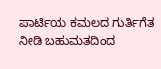ಪಾರ್ಟಿಯ ಕಮಲದ ಗುರ್ತಿಗೆತ ನೀಡಿ ಬಹುಮತದಿಂದ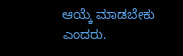ಆಯ್ಕೆ ಮಾಡಬೇಕು ಎಂದರು.